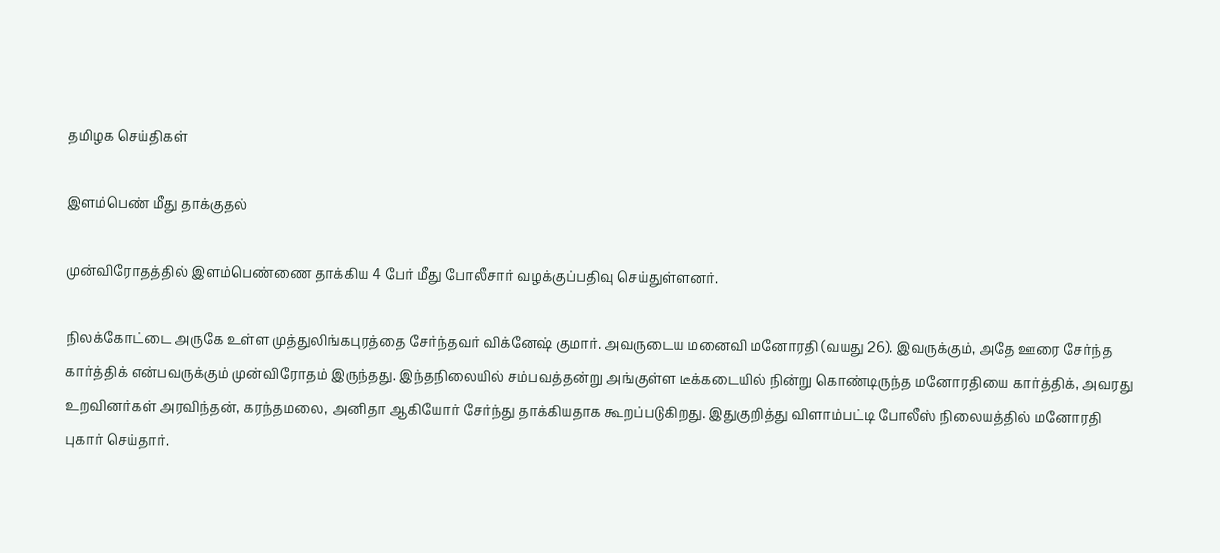தமிழக செய்திகள்

இளம்பெண் மீது தாக்குதல்

முன்விரோதத்தில் இளம்பெண்ணை தாக்கிய 4 பேர் மீது போலீசார் வழக்குப்பதிவு செய்துள்ளனர்.

நிலக்கோட்டை அருகே உள்ள முத்துலிங்கபுரத்தை சேர்ந்தவர் விக்னேஷ் குமார். அவருடைய மனைவி மனோரதி (வயது 26). இவருக்கும், அதே ஊரை சேர்ந்த கார்த்திக் என்பவருக்கும் முன்விரோதம் இருந்தது. இந்தநிலையில் சம்பவத்தன்று அங்குள்ள டீக்கடையில் நின்று கொண்டிருந்த மனோரதியை கார்த்திக், அவரது உறவினர்கள் அரவிந்தன், கரந்தமலை, அனிதா ஆகியோர் சேர்ந்து தாக்கியதாக கூறப்படுகிறது. இதுகுறித்து விளாம்பட்டி போலீஸ் நிலையத்தில் மனோரதி புகார் செய்தார்.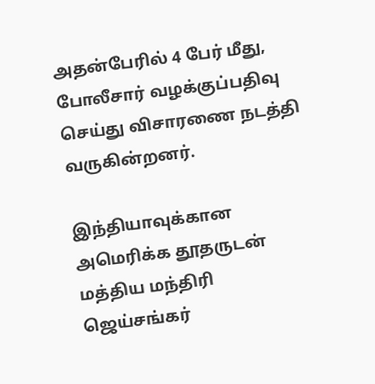அதன்பேரில் 4 பேர் மீது, போலீசார் வழக்குப்பதிவு செய்து விசாரணை நடத்தி வருகின்றனர்.

இந்தியாவுக்கான அமெரிக்க தூதருடன் மத்திய மந்திரி ஜெய்சங்கர்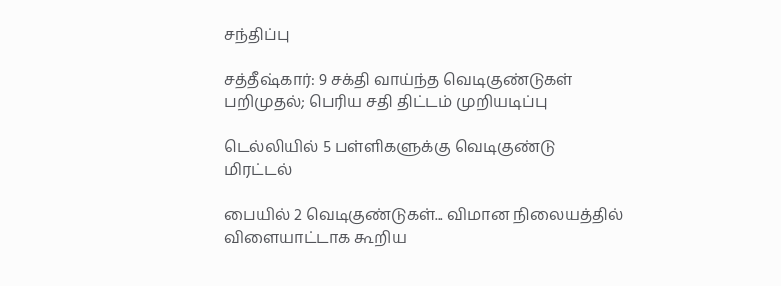சந்திப்பு

சத்தீஷ்கார்: 9 சக்தி வாய்ந்த வெடிகுண்டுகள் பறிமுதல்; பெரிய சதி திட்டம் முறியடிப்பு

டெல்லியில் 5 பள்ளிகளுக்கு வெடிகுண்டு மிரட்டல்

பையில் 2 வெடிகுண்டுகள்... விமான நிலையத்தில் விளையாட்டாக கூறிய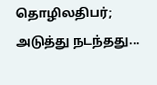தொழிலதிபர்; அடுத்து நடந்தது...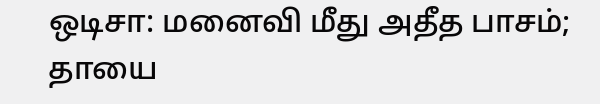ஒடிசா: மனைவி மீது அதீத பாசம்; தாயை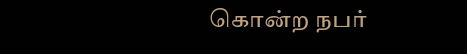கொன்ற நபர்